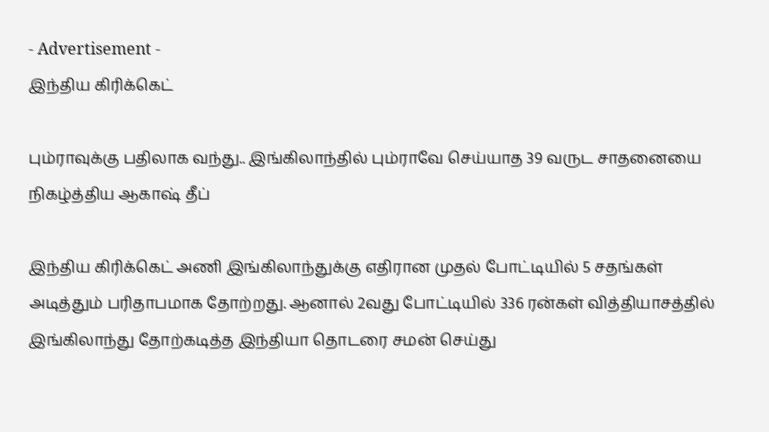- Advertisement -
இந்திய கிரிக்கெட்

பும்ராவுக்கு பதிலாக வந்து.. இங்கிலாந்தில் பும்ராவே செய்யாத 39 வருட சாதனையை நிகழ்த்திய ஆகாஷ் தீப்

இந்திய கிரிக்கெட் அணி இங்கிலாந்துக்கு எதிரான முதல் போட்டியில் 5 சதங்கள் அடித்தும் பரிதாபமாக தோற்றது. ஆனால் 2வது போட்டியில் 336 ரன்கள் வித்தியாசத்தில் இங்கிலாந்து தோற்கடித்த இந்தியா தொடரை சமன் செய்து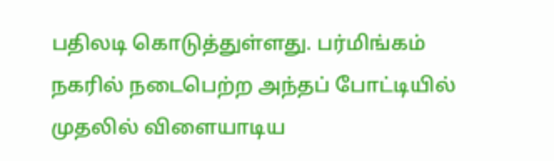பதிலடி கொடுத்துள்ளது. பர்மிங்கம் நகரில் நடைபெற்ற அந்தப் போட்டியில் முதலில் விளையாடிய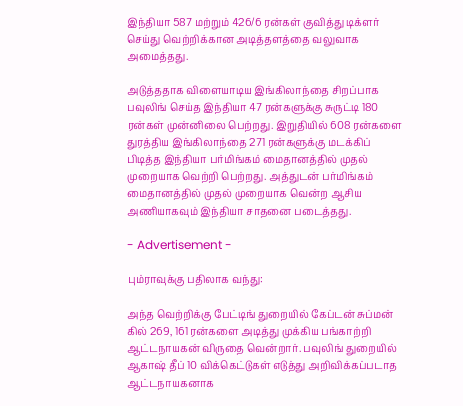இந்தியா 587 மற்றும் 426/6 ரன்கள் குவித்து டிக்ளர் செய்து வெற்றிக்கான அடித்தளத்தை வலுவாக அமைத்தது.

அடுத்ததாக விளையாடிய இங்கிலாந்தை சிறப்பாக பவுலிங் செய்த இந்தியா 47 ரன்களுக்கு சுருட்டி 180 ரன்கள் முன்னிலை பெற்றது. இறுதியில் 608 ரன்களை துரத்திய இங்கிலாந்தை 271 ரன்களுக்கு மடக்கிப் பிடித்த இந்தியா பர்மிங்கம் மைதானத்தில் முதல் முறையாக வெற்றி பெற்றது. அத்துடன் பர்மிங்கம் மைதானத்தில் முதல் முறையாக வென்ற ஆசிய அணியாகவும் இந்தியா சாதனை படைத்தது.

- Advertisement -

பும்ராவுக்கு பதிலாக வந்து:

அந்த வெற்றிக்கு பேட்டிங் துறையில் கேப்டன் சுப்மன் கில் 269, 161 ரன்களை அடித்து முக்கிய பங்காற்றி ஆட்டநாயகன் விருதை வென்றார். பவுலிங் துறையில் ஆகாஷ் தீப் 10 விக்கெட்டுகள் எடுத்து அறிவிக்கப்படாத ஆட்டநாயகனாக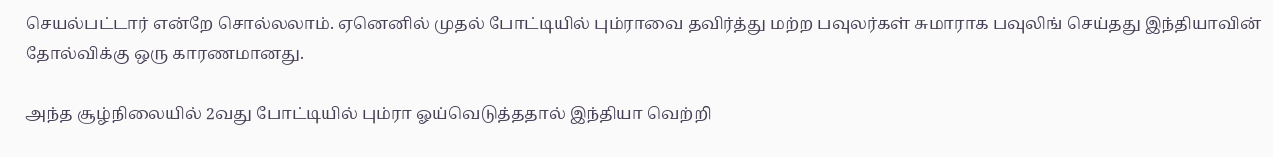செயல்பட்டார் என்றே சொல்லலாம். ஏனெனில் முதல் போட்டியில் பும்ராவை தவிர்த்து மற்ற பவுலர்கள் சுமாராக பவுலிங் செய்தது இந்தியாவின் தோல்விக்கு ஒரு காரணமானது.

அந்த சூழ்நிலையில் 2வது போட்டியில் பும்ரா ஓய்வெடுத்ததால் இந்தியா வெற்றி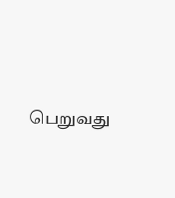பெறுவது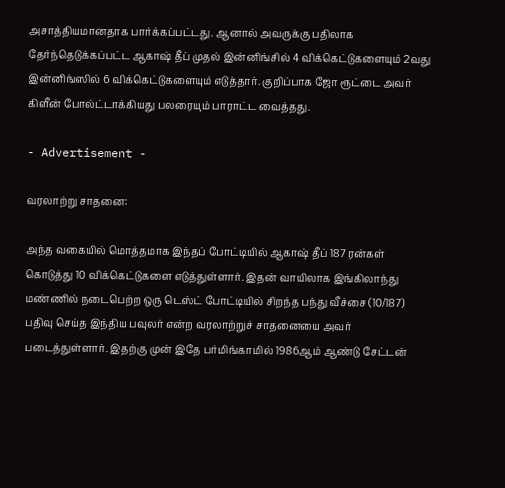அசாத்தியமானதாக பார்க்கப்பட்டது. ஆனால் அவருக்கு பதிலாக தேர்ந்தெடுக்கப்பட்ட ஆகாஷ் தீப் முதல் இன்னிங்சில் 4 விக்கெட்டுகளையும் 2வது இன்னிங்ஸில் 6 விக்கெட்டுகளையும் எடுத்தார். குறிப்பாக ஜோ ரூட்டை அவர் கிளீன் போல்ட்டாக்கியது பலரையும் பாராட்ட வைத்தது.

- Advertisement -

வரலாற்று சாதனை:

அந்த வகையில் மொத்தமாக இந்தப் போட்டியில் ஆகாஷ் தீப் 187 ரன்கள் கொடுத்து 10 விக்கெட்டுகளை எடுத்துள்ளார். இதன் வாயிலாக இங்கிலாந்து மண்ணில் நடைபெற்ற ஒரு டெஸ்ட் போட்டியில் சிறந்த பந்து வீச்சை (10/187) பதிவு செய்த இந்திய பவுலர் என்ற வரலாற்றுச் சாதனையை அவர் படைத்துள்ளார். இதற்கு முன் இதே பர்மிங்காமில் 1986ஆம் ஆண்டு சேட்டன்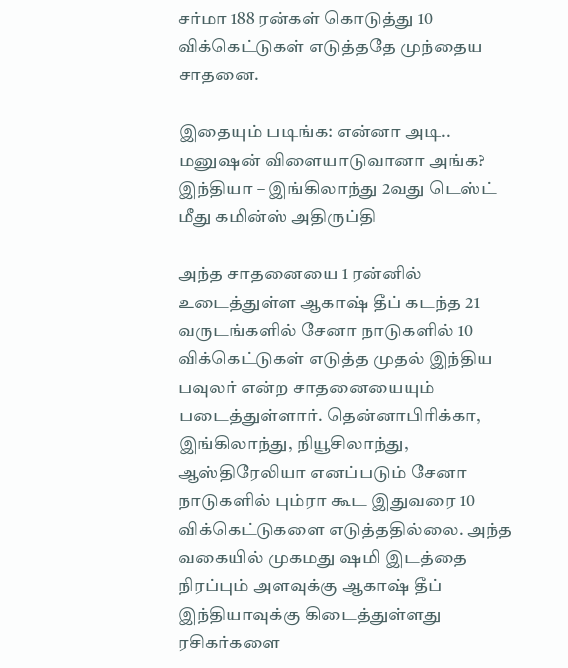சர்மா 188 ரன்கள் கொடுத்து 10 விக்கெட்டுகள் எடுத்ததே முந்தைய சாதனை.

இதையும் படிங்க: என்னா அடி.. மனுஷன் விளையாடுவானா அங்க? இந்தியா – இங்கிலாந்து 2வது டெஸ்ட் மீது கமின்ஸ் அதிருப்தி

அந்த சாதனையை 1 ரன்னில் உடைத்துள்ள ஆகாஷ் தீப் கடந்த 21 வருடங்களில் சேனா நாடுகளில் 10 விக்கெட்டுகள் எடுத்த முதல் இந்திய பவுலர் என்ற சாதனையையும் படைத்துள்ளார். தென்னாபிரிக்கா, இங்கிலாந்து, நியூசிலாந்து, ஆஸ்திரேலியா எனப்படும் சேனா நாடுகளில் பும்ரா கூட இதுவரை 10 விக்கெட்டுகளை எடுத்ததில்லை. அந்த வகையில் முகமது ஷமி இடத்தை நிரப்பும் அளவுக்கு ஆகாஷ் தீப் இந்தியாவுக்கு கிடைத்துள்ளது ரசிகர்களை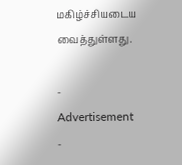மகிழ்ச்சியடைய வைத்துள்ளது.

- Advertisement -